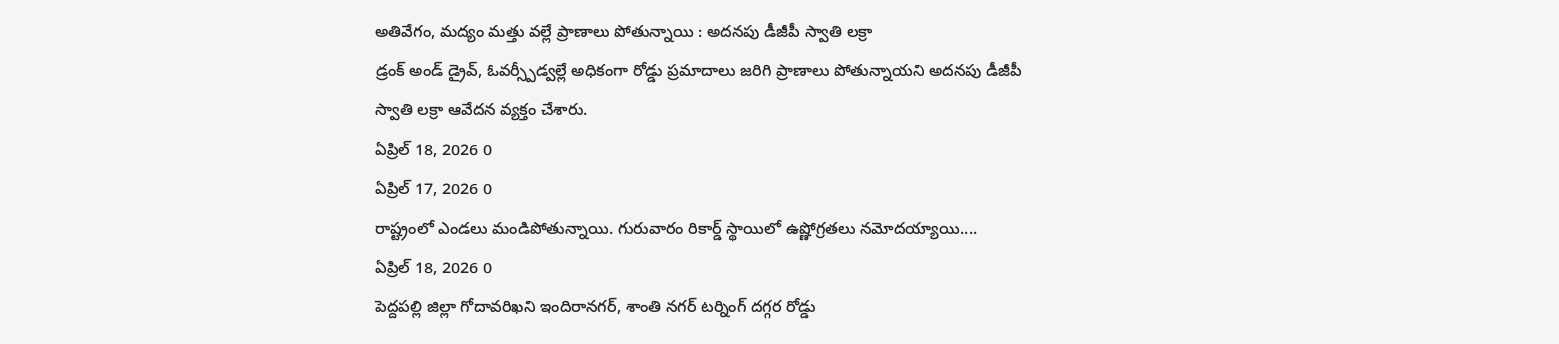అతివేగం, మద్యం మత్తు వల్లే ప్రాణాలు పోతున్నాయి : అదనపు డీజీపీ స్వాతి లక్రా
డ్రంక్ అండ్ డ్రైవ్, ఓవర్స్పీడ్వల్లే అధికంగా రోడ్డు ప్రమాదాలు జరిగి ప్రాణాలు పోతున్నాయని అదనపు డీజీపీ స్వాతి లక్రా ఆవేదన వ్యక్తం చేశారు.
ఏప్రిల్ 18, 2026 0
ఏప్రిల్ 17, 2026 0
రాష్ట్రంలో ఎండలు మండిపోతున్నాయి. గురువారం రికార్డ్ స్థాయిలో ఉష్ణోగ్రతలు నమోదయ్యాయి....
ఏప్రిల్ 18, 2026 0
పెద్దపల్లి జిల్లా గోదావరిఖని ఇందిరానగర్, శాంతి నగర్ టర్నింగ్ దగ్గర రోడ్డు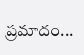ప్రమాదం...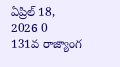ఏప్రిల్ 18, 2026 0
131వ రాజ్యాంగ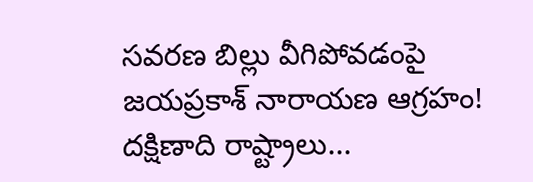సవరణ బిల్లు వీగిపోవడంపై జయప్రకాశ్ నారాయణ ఆగ్రహం! దక్షిణాది రాష్ట్రాలు...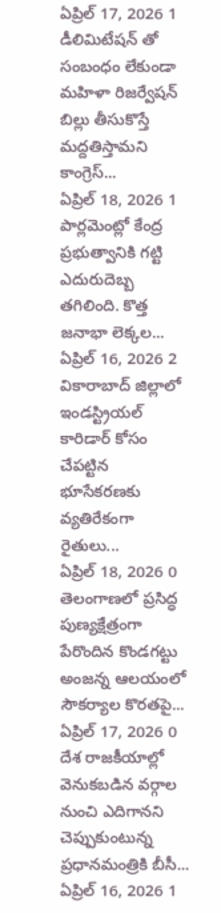ఏప్రిల్ 17, 2026 1
డీలిమిటేషన్ తో సంబంధం లేకుండా మహిళా రిజర్వేషన్ బిల్లు తీసుకొస్తే మద్దతిస్తామని కాంగ్రెస్...
ఏప్రిల్ 18, 2026 1
పార్లమెంట్లో కేంద్ర ప్రభుత్వానికి గట్టి ఎదురుదెబ్బ తగిలింది. కొత్త జనాభా లెక్కల...
ఏప్రిల్ 16, 2026 2
వికారాబాద్ జిల్లాలో ఇండస్ట్రియల్ కారిడార్ కోసం చేపట్టిన భూసేకరణకు వ్యతిరేకంగా రైతులు...
ఏప్రిల్ 18, 2026 0
తెలంగాణలో ప్రసిద్ధ పుణ్యక్షేత్రంగా పేరొందిన కొండగట్టు అంజన్న ఆలయంలో సౌకర్యాల కొరతపై...
ఏప్రిల్ 17, 2026 0
దేశ రాజకీయాల్లో వెనుకబడిన వర్గాల నుంచి ఎదిగానని చెప్పుకుంటున్న ప్రధానమంత్రికి బీసీ...
ఏప్రిల్ 16, 2026 1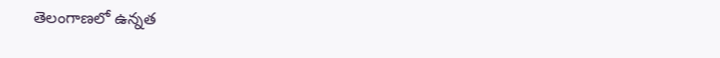తెలంగాణలో ఉన్నత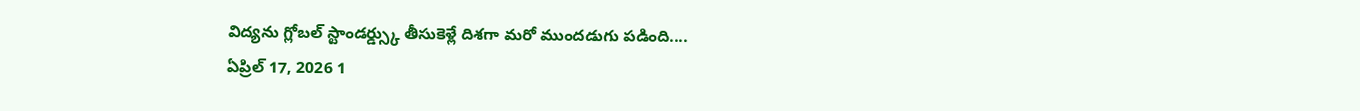విద్యను గ్లోబల్ స్టాండర్డ్స్కు తీసుకెళ్లే దిశగా మరో ముందడుగు పడింది....
ఏప్రిల్ 17, 2026 1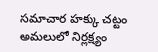సమాచార హక్కు చట్టం అమలులో నిర్లక్ష్యం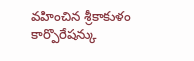వహించిన శ్రీకాకుళం కార్పొరేషన్కు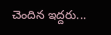చెందిన ఇద్దరు...